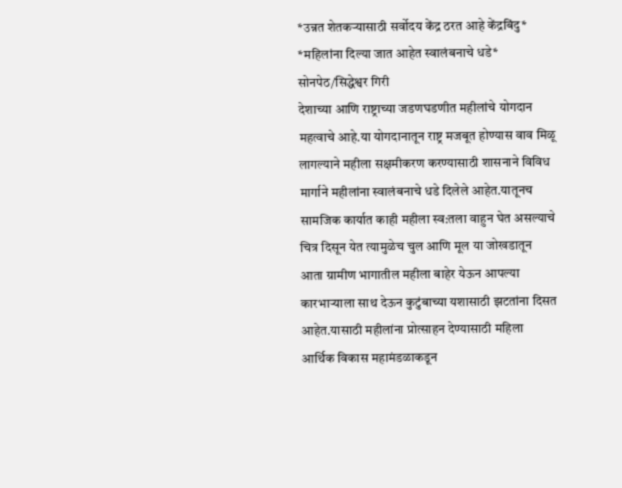*उन्नत शेतकऱ्यासाठी सर्वोदय केंद्र ठरत आहे केंद्रबिंदु*
*महिलांना दिल्या जात आहेत स्वालंबनाचे धडे*
सोनपेठ/सिद्धेश्वर गिरी
देशाच्या आणि राष्ट्राच्या जडणघडणीत महीलांचे योगदान महत्वाचे आहे.या योगदानातून राष्ट्र मजबूत होण्यास वाव मिळू लागल्याने महीला सक्षमीकरण करण्यासाठी शासनाने विविध मार्गाने महीलांना स्वालंबनाचे धडे दिलेले आहेत.यातूनच सामजिक कार्यात काही महीला स्व:तला वाहुन घेत असल्याचे चित्र दिसून येत त्यामुळेच चुल आणि मूल या जोखडातून आता ग्रामीण भागातील महीला बाहेर येऊन आपल्या कारभाऱ्याला साथ देऊन कुटुंबाच्या यशासाठी झटतांना दिसत आहेत.यासाठी महीलांना प्रोत्साहन देण्यासाठी महिला आर्थिक विकास महामंडळाकडून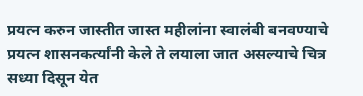प्रयत्न करुन जास्तीत जास्त महीलांना स्वालंबी बनवण्याचे प्रयत्न शासनकर्त्यांनी केले ते लयाला जात असल्याचे चित्र सध्या दिसून येत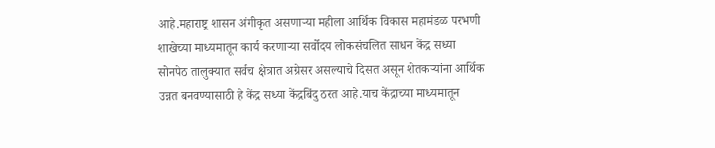आहे.महाराष्ट्र शासन अंगीकृत असणाऱ्या महीला आर्थिक विकास महामंडळ परभणी शाखेच्या माध्यमातून कार्य करणाऱ्या सर्वोदय लोकसंचलित साधन केंद्र सध्या सोनपेठ तालुक्यात सर्वच क्षेत्रात अग्रेसर असल्याचे दिसत असून शेतकऱ्यांना आर्थिक उन्नत बनवण्यासाठी हे केंद्र सध्या केंद्रबिंदु ठरत आहे.याच केंद्राच्या माध्यमातून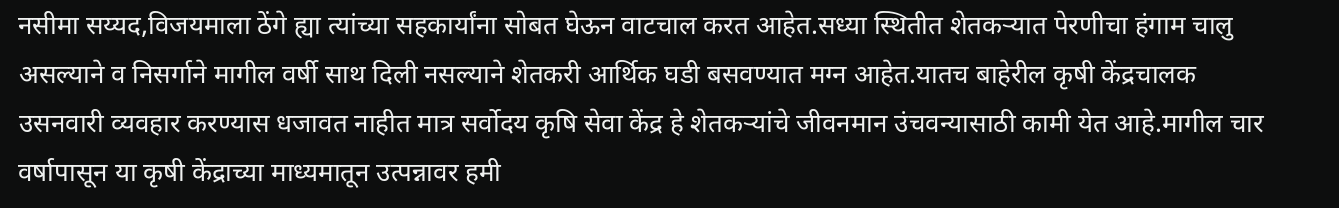नसीमा सय्यद,विजयमाला ठेंगे ह्या त्यांच्या सहकार्यांना सोबत घेऊन वाटचाल करत आहेत.सध्या स्थितीत शेतकऱ्यात पेरणीचा हंगाम चालु असल्याने व निसर्गाने मागील वर्षी साथ दिली नसल्याने शेतकरी आर्थिक घडी बसवण्यात मग्न आहेत.यातच बाहेरील कृषी केंद्रचालक उसनवारी व्यवहार करण्यास धजावत नाहीत मात्र सर्वोदय कृषि सेवा केंद्र हे शेतकऱ्यांचे जीवनमान उंचवन्यासाठी कामी येत आहे.मागील चार वर्षापासून या कृषी केंद्राच्या माध्यमातून उत्पन्नावर हमी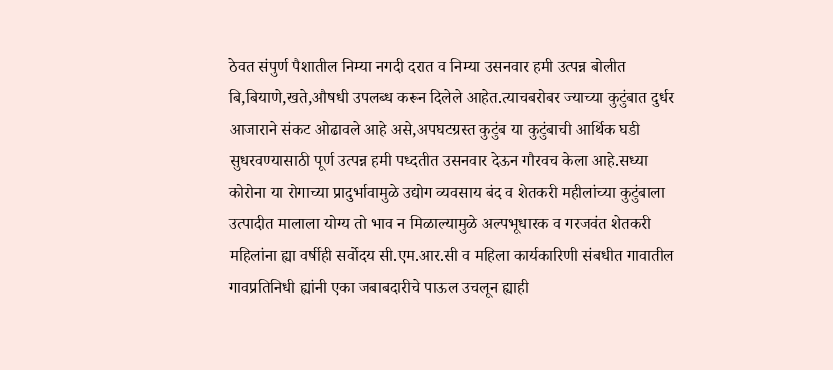ठेवत संपुर्ण पैशातील निम्या नगदी दरात व निम्या उसनवार हमी उत्पन्न बोलीत बि,बियाणे,खते,औषधी उपलब्ध करून दिलेले आहेत.त्याचबरोबर ज्याच्या कुटुंबात दुर्धर आजाराने संकट ओढावले आहे असे,अपघटग्रस्त कुटुंब या कुटुंबाची आर्थिक घडी सुधरवण्यासाठी पूर्ण उत्पन्न हमी पध्दतीत उसनवार देऊन गौरवच केला आहे.सध्या कोरोना या रोगाच्या प्रादुर्भावामुळे उद्योग व्यवसाय बंद व शेतकरी महीलांच्या कुटुंबाला उत्पादीत मालाला योग्य तो भाव न मिळाल्यामुळे अल्पभूधारक व गरजवंत शेतकरी महिलांना ह्या वर्षीही सर्वोदय सी.एम.आर.सी व महिला कार्यकारिणी संबधीत गावातील गावप्रतिनिधी ह्यांनी एका जबाबदारीचे पाऊल उचलून ह्याही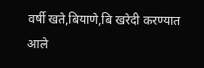वर्षी खते,बियाणे,बि खरेदी करण्यात आले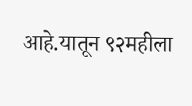आहे.यातून ९२महीला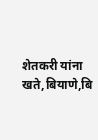शेतकरी यांना खते,बियाणे,बि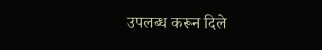उपलब्ध करून दिले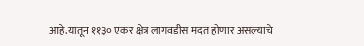आहे.यातून ११३० एकर क्षेत्र लागवडीस मदत होणार असल्याचे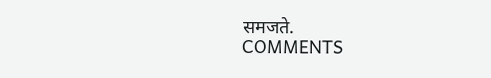समजते.
COMMENTS